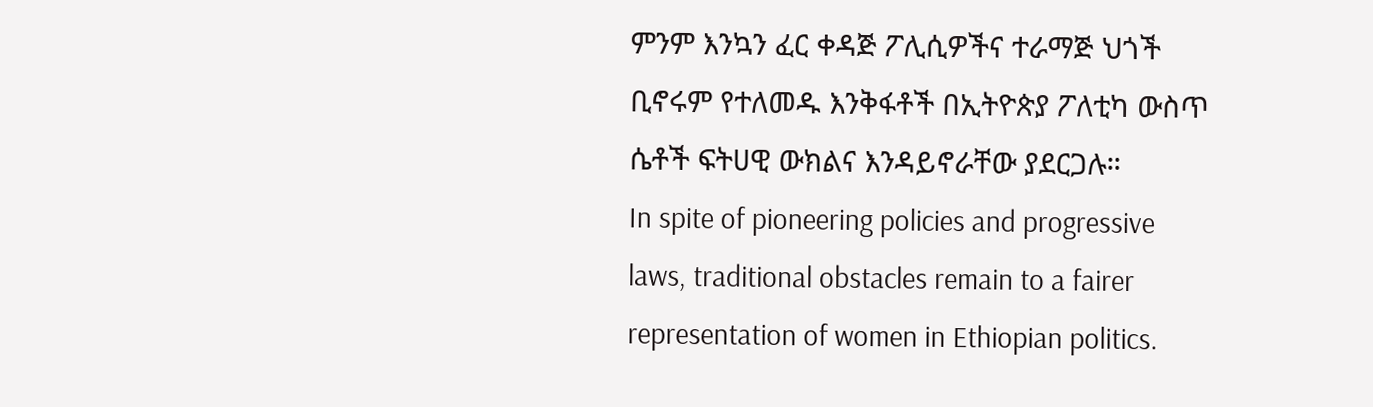ምንም እንኳን ፈር ቀዳጅ ፖሊሲዎችና ተራማጅ ህጎች ቢኖሩም የተለመዱ እንቅፋቶች በኢትዮጵያ ፖለቲካ ውስጥ ሴቶች ፍትሀዊ ውክልና እንዳይኖራቸው ያደርጋሉ።
In spite of pioneering policies and progressive laws, traditional obstacles remain to a fairer representation of women in Ethiopian politics.